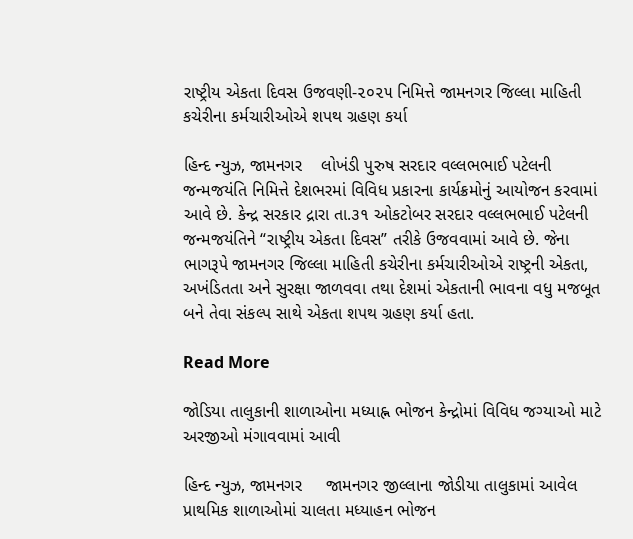રાષ્ટ્રીય એકતા દિવસ ઉજવણી-૨૦૨૫ નિમિત્તે જામનગર જિલ્લા માહિતી કચેરીના કર્મચારીઓએ શપથ ગ્રહણ કર્યા

હિન્દ ન્યુઝ, જામનગર    લોખંડી પુરુષ સરદાર વલ્લભભાઈ પટેલની જન્મજયંતિ નિમિત્તે દેશભરમાં વિવિધ પ્રકારના કાર્યક્રમોનું આયોજન કરવામાં આવે છે. કેન્દ્ર સરકાર દ્રારા તા.૩૧ ઓકટોબર સરદાર વલ્લભભાઈ પટેલની જન્મજયંતિને “રાષ્ટ્રીય એકતા દિવસ” તરીકે ઉજવવામાં આવે છે. જેના ભાગરૂપે જામનગર જિલ્લા માહિતી કચેરીના કર્મચારીઓએ રાષ્ટ્રની એકતા, અખંડિતતા અને સુરક્ષા જાળવવા તથા દેશમાં એકતાની ભાવના વધુ મજબૂત બને તેવા સંકલ્પ સાથે એકતા શપથ ગ્રહણ કર્યા હતા.

Read More

જોડિયા તાલુકાની શાળાઓના મધ્યાહ્ન ભોજન કેન્દ્રોમાં વિવિધ જગ્યાઓ માટે અરજીઓ મંગાવવામાં આવી

હિન્દ ન્યુઝ, જામનગર     જામનગર જીલ્લાના જોડીયા તાલુકામાં આવેલ પ્રાથમિક શાળાઓમાં ચાલતા મધ્યાહન ભોજન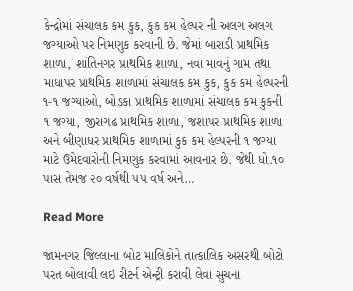કેન્દ્રોમાં સંચાલક કમ કુક, કુક કમ હેલ્પર ની અલગ અલગ જગ્યાઓ પર નિમણુક કરવાની છે. જેમાં બારાડી પ્રાથમિક શાળા, શાંતિનગર પ્રાથમિક શાળા, નવા માવનું ગામ તથા માધાપર પ્રાથમિક શાળામાં સંચાલક કમ કુક, કુક કમ હેલ્પરની ૧-૧ જગ્યાઓ, બોડકા પ્રાથમિક શાળામાં સંચાલક કમ કુકની ૧ જગ્યા, જીરાગઢ પ્રાથમિક શાળા, જશાપર પ્રાથમિક શાળા અને બીણાધર પ્રાથમિક શાળામાં કુક કમ હેલ્પરની ૧ જગ્યા માટે ઉમેદવારોની નિમણુક કરવામાં આવનાર છે. જેથી ધો.૧૦ પાસ તેમજ ૨૦ વર્ષથી ૫૫ વર્ષ અને…

Read More

જામનગર જિલ્લાના બોટ માલિકોને તાત્કાલિક અસરથી બોટો પરત બોલાવી લઇ રીટર્ન એન્ટ્રી કરાવી લેવા સુચના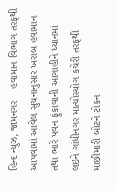હિન્દ ન્યુઝ, જામનગર    હવામાન વિભાગ તરફથી આપવામાં આવેલ સુચનાનુસાર ખરાબ હવામાન તથા ભારે પવન ફુંકાવાની આગાહીને ધ્યાનમાં લઇને ગાંધીનગર માત્યોસ્યોગ કચેરી તરફથી માછીમારી બોટને ટોકન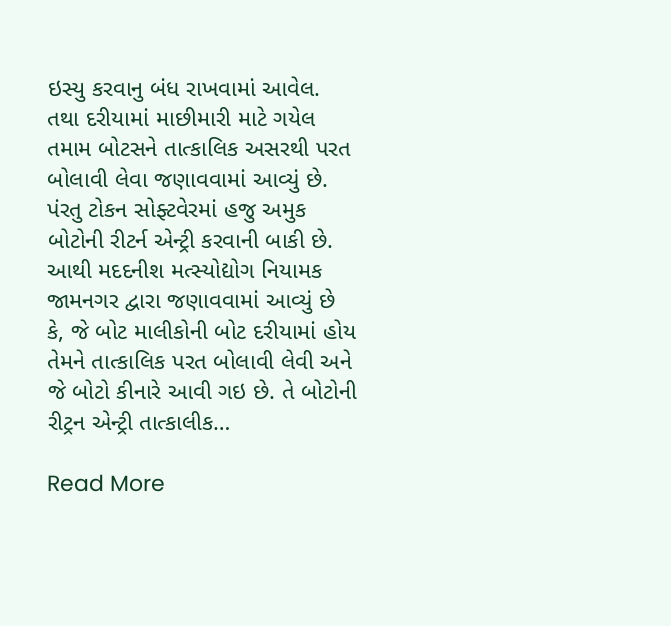ઇસ્યુ કરવાનુ બંધ રાખવામાં આવેલ. તથા દરીયામાં માછીમારી માટે ગયેલ તમામ બોટસને તાત્કાલિક અસરથી પરત બોલાવી લેવા જણાવવામાં આવ્યું છે. પંરતુ ટોકન સોફ્ટવેરમાં હજુ અમુક બોટોની રીટર્ન એન્ટ્રી કરવાની બાકી છે. આથી મદદનીશ મત્સ્યોદ્યોગ નિયામક જામનગર દ્વારા જણાવવામાં આવ્યું છે કે, જે બોટ માલીકોની બોટ દરીયામાં હોય તેમને તાત્કાલિક પરત બોલાવી લેવી અને જે બોટો કીનારે આવી ગઇ છે. તે બોટોની રીટ્રન એન્ટ્રી તાત્કાલીક…

Read More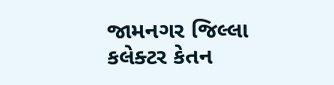જામનગર જિલ્લા કલેક્ટર કેતન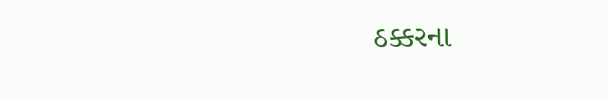ઠક્કરના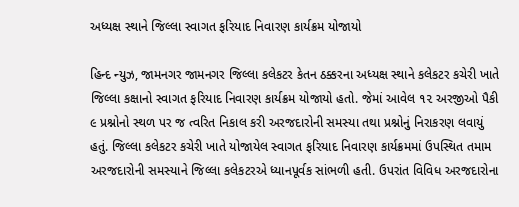અધ્યક્ષ સ્થાને જિલ્લા સ્વાગત ફરિયાદ નિવારણ કાર્યક્રમ યોજાયો

હિન્દ ન્યુઝ, જામનગર જામનગર જિલ્લા કલેકટર કેતન ઠક્કરના અધ્યક્ષ સ્થાને કલેકટર કચેરી ખાતે જિલ્લા કક્ષાનો સ્વાગત ફરિયાદ નિવારણ કાર્યક્રમ યોજાયો હતો. જેમાં આવેલ ૧૨ અરજીઓ પૈકી ૯ પ્રશ્નોનો સ્થળ પર જ ત્વરિત નિકાલ કરી અરજદારોની સમસ્યા તથા પ્રશ્નોનું નિરાકરણ લવાયું હતું. જિલ્લા કલેકટર કચેરી ખાતે યોજાયેલ સ્વાગત ફરિયાદ નિવારણ કાર્યક્રમમાં ઉપસ્થિત તમામ અરજદારોની સમસ્યાને જિલ્લા કલેકટરએ ધ્યાનપૂર્વક સાંભળી હતી. ઉપરાંત વિવિધ અરજદારોના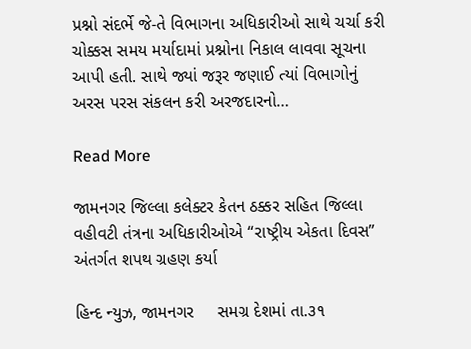પ્રશ્નો સંદર્ભે જે-તે વિભાગના અધિકારીઓ સાથે ચર્ચા કરી ચોક્કસ સમય મર્યાદામાં પ્રશ્નોના નિકાલ લાવવા સૂચના આપી હતી. સાથે જ્યાં જરૂર જણાઈ ત્યાં વિભાગોનું અરસ પરસ સંકલન કરી અરજદારનો…

Read More

જામનગર જિલ્લા કલેક્ટર કેતન ઠક્કર સહિત જિલ્લા વહીવટી તંત્રના અધિકારીઓએ “રાષ્ટ્રીય એકતા દિવસ” અંતર્ગત શપથ ગ્રહણ કર્યા

હિન્દ ન્યુઝ, જામનગર     સમગ્ર દેશમાં તા.૩૧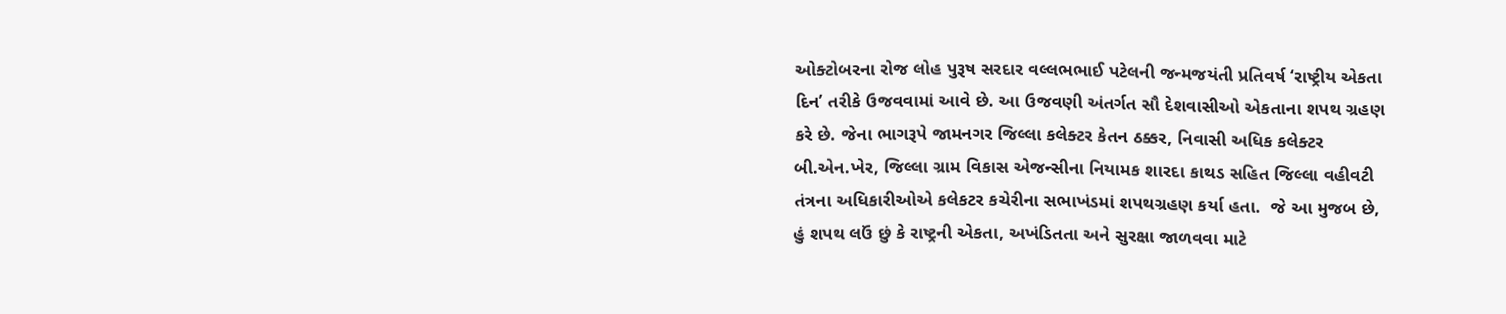ઓક્ટોબરના રોજ લોહ પુરૂષ સરદાર વલ્લભભાઈ પટેલની જન્મજયંતી પ્રતિવર્ષ ‘રાષ્ટ્રીય એકતા દિન’ તરીકે ઉજવવામાં આવે છે. આ ઉજવણી અંતર્ગત સૌ દેશવાસીઓ એકતાના શપથ ગ્રહણ કરે છે. જેના ભાગરૂપે જામનગર જિલ્લા કલેક્ટર કેતન ઠક્કર, નિવાસી અધિક કલેક્ટર બી.એન.ખેર, જિલ્લા ગ્રામ વિકાસ એજન્સીના નિયામક શારદા કાથડ સહિત જિલ્લા વહીવટી તંત્રના અધિકારીઓએ કલેકટર કચેરીના સભાખંડમાં શપથગ્રહણ કર્યા હતા.  જે આ મુજબ છે, હું શપથ લઉં છું કે રાષ્ટ્રની એકતા, અખંડિતતા અને સુરક્ષા જાળવવા માટે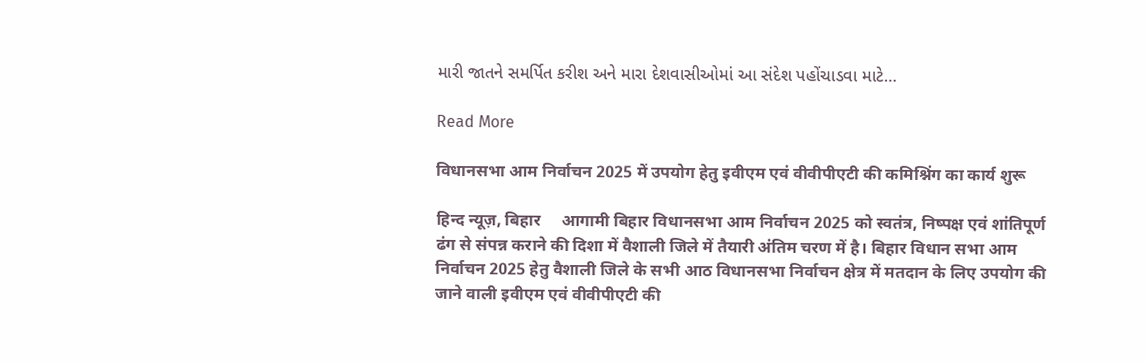મારી જાતને સમર્પિત કરીશ અને મારા દેશવાસીઓમાં આ સંદેશ પહોંચાડવા માટે…

Read More

विधानसभा आम निर्वाचन 2025 में उपयोग हेतु इवीएम एवं वीवीपीएटी की कमिश्निंग का कार्य शुरू

हिन्द न्यूज़, बिहार     आगामी बिहार विधानसभा आम निर्वाचन 2025 को स्वतंत्र, निष्पक्ष एवं शांतिपूर्ण ढंग से संपन्न कराने की दिशा में वैशाली जिले में तैयारी अंतिम चरण में है। बिहार विधान सभा आम निर्वाचन 2025 हेतु वैशाली जिले के सभी आठ विधानसभा निर्वाचन क्षेत्र में मतदान के लिए उपयोग की जाने वाली इवीएम एवं वीवीपीएटी की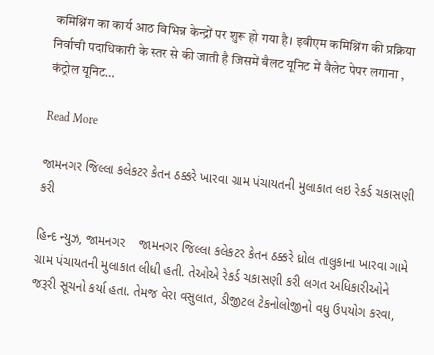कमिश्निंग का कार्य आठ विभिन्न केन्द्रों पर शुरू हो गया है। इवीएम कमिश्निंग की प्रक्रिया निर्वाची पदाधिकारी के स्तर से की जाती है जिसमें बैलट यूनिट में वैलेट पेपर लगाना , कंट्रोल यूनिट…

Read More

જામનગર જિલ્લા કલેકટર કેતન ઠક્કરે ખારવા ગ્રામ પંચાયતની મુલાકાત લઇ રેકર્ડ ચકાસણી કરી

હિન્દ ન્યુઝ, જામનગર    જામનગર જિલ્લા કલેકટર કેતન ઠક્કરે ધ્રોલ તાલુકાના ખારવા ગામે ગ્રામ પંચાયતની મુલાકાત લીધી હતી. તેઓએ રેકર્ડ ચકાસણી કરી લગત અધિકારીઓને જરૂરી સૂચનો કર્યા હતા. તેમજ વેરા વસુલાત, ડીજીટલ ટેકનોલોજીનો વધુ ઉપયોગ કરવા,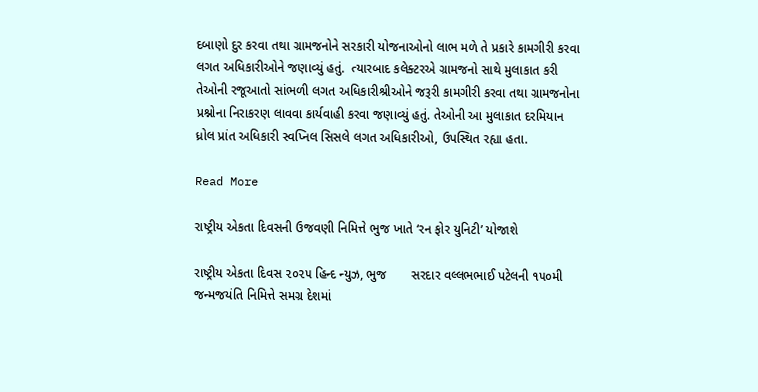દબાણો દુર કરવા તથા ગ્રામજનોને સરકારી યોજનાઓનો લાભ મળે તે પ્રકારે કામગીરી કરવા લગત અધિકારીઓને જણાવ્યું હતું.  ત્યારબાદ કલેક્ટરએ ગ્રામજનો સાથે મુલાકાત કરી તેઓની રજૂઆતો સાંભળી લગત અધિકારીશ્રીઓને જરૂરી કામગીરી કરવા તથા ગ્રામજનોના પ્રશ્નોના નિરાકરણ લાવવા કાર્યવાહી કરવા જણાવ્યું હતું. તેઓની આ મુલાકાત દરમિયાન ધ્રોલ પ્રાંત અધિકારી સ્વપ્નિલ સિસલે લગત અધિકારીઓ, ઉપસ્થિત રહ્યા હતા.

Read More

રાષ્ટ્રીય એકતા દિવસની ઉજવણી નિમિત્તે ભુજ ખાતે ‘રન ફોર યુનિટી’ યોજાશે

રાષ્ટ્રીય એકતા દિવસ ૨૦૨૫ હિન્દ ન્યુઝ, ભુજ       સરદાર વલ્લભભાઈ પટેલની ૧૫૦મી જન્મજયંતિ નિમિત્તે સમગ્ર દેશમાં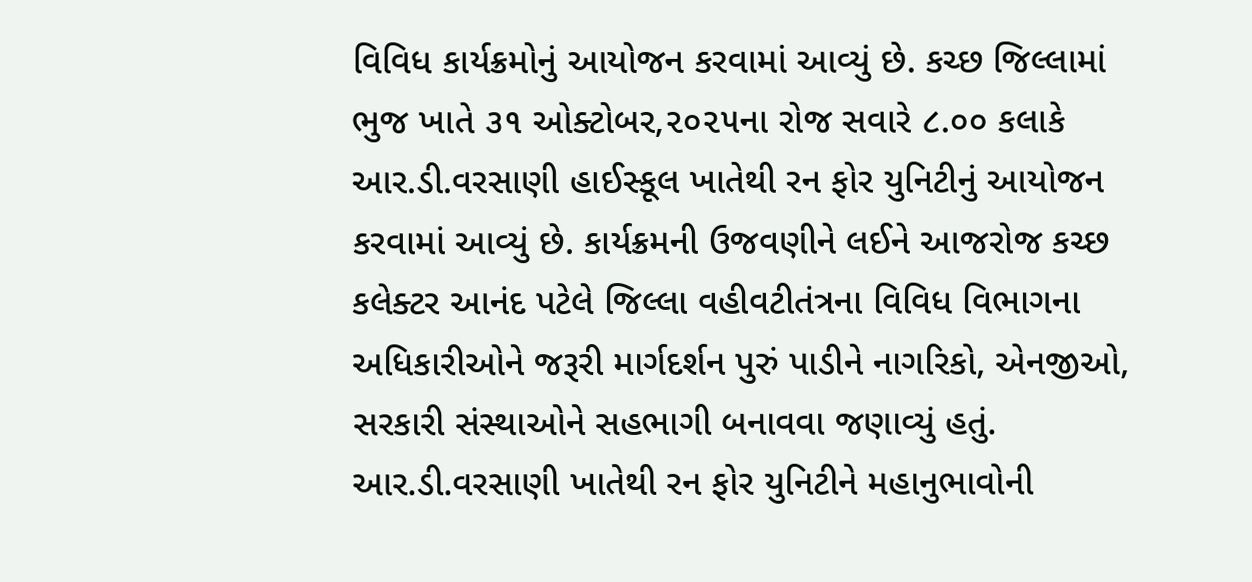વિવિધ કાર્યક્રમોનું આયોજન કરવામાં આવ્યું છે. કચ્છ જિલ્લામાં ભુજ ખાતે ૩૧ ઓક્ટોબર,૨૦૨૫ના રોજ સવારે ૮.૦૦ કલાકે આર.ડી.વરસાણી હાઈસ્કૂલ ખાતેથી રન ફોર યુનિટીનું આયોજન કરવામાં આવ્યું છે. કાર્યક્રમની ઉજવણીને લઈને આજરોજ કચ્છ કલેક્ટર આનંદ પટેલે જિલ્લા વહીવટીતંત્રના વિવિધ વિભાગના અધિકારીઓને જરૂરી માર્ગદર્શન પુરું પાડીને નાગરિકો, એનજીઓ, સરકારી સંસ્થાઓને સહભાગી બનાવવા જણાવ્યું હતું.       આર.ડી.વરસાણી ખાતેથી રન ફોર યુનિટીને મહાનુભાવોની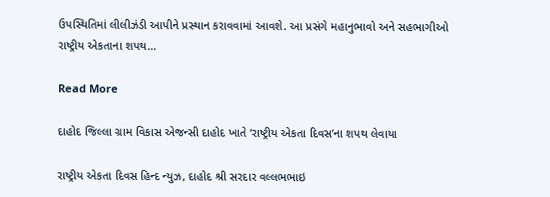ઉપસ્થિતિમાં લીલીઝંડી આપીને પ્રસ્થાન કરાવવામાં આવશે. આ પ્રસંગે મહાનુભાવો અને સહભાગીઓ રાષ્ટ્રીય એકતાના શપથ…

Read More

દાહોદ જિલ્લા ગ્રામ વિકાસ એજન્સી દાહોદ ખાતે ‘રાષ્ટ્રીય એકતા દિવસ’ના શપથ લેવાયા

રાષ્ટ્રીય એકતા દિવસ હિન્દ ન્યુઝ, દાહોદ શ્રી સરદાર વલ્લભભાઇ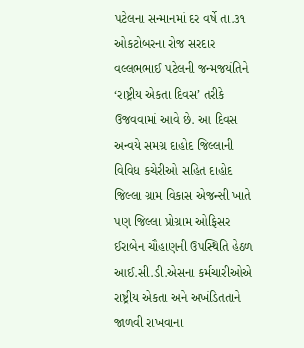પટેલના સન્માનમાં દર વર્ષે તા.૩૧ ઓકટોબરના રોજ સરદાર વલ્લભભાઈ પટેલની જન્મજયંતિને ‘રાષ્ટ્રીય એકતા દિવસ’ તરીકે ઉજવવામાં આવે છે. આ દિવસ અન્વયે સમગ્ર દાહોદ જિલ્લાની વિવિધ કચેરીઓ સહિત દાહોદ જિલ્લા ગ્રામ વિકાસ એજન્સી ખાતે પણ જિલ્લા પ્રોગ્રામ ઓફિસર ઈરાબેન ચૌહાણની ઉપસ્થિતિ હેઠળ આઈ.સી.ડી.એસના કર્મચારીઓએ રાષ્ટ્રીય એકતા અને અખંડિતતાને જાળવી રાખવાના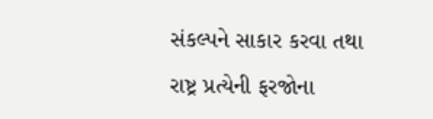સંકલ્પને સાકાર કરવા તથા રાષ્ટ્ર પ્રત્યેની ફરજોના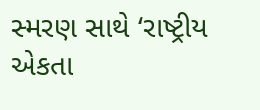સ્મરણ સાથે ‘રાષ્ટ્રીય એકતા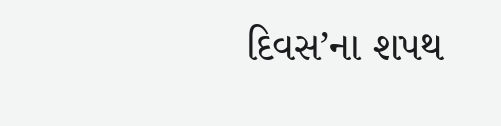દિવસ’ના શપથ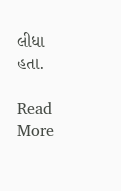લીધા હતા.

Read More